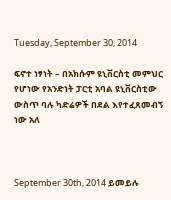Tuesday, September 30, 2014

ፍኖተ ነፃነት – በአክሱም ዩኒቨርስቲ መምህር የሆነው የአንድነት ፓርቲ አባል ዩኒቨርስቲው ውስጥ ባሉ ካድሬዎች በደል እየተፈጸመብኝ ነው አለ



September 30th, 2014 ይመይሉ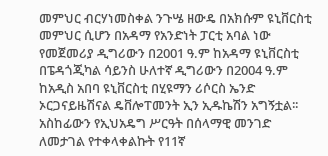መምህር ብርሃነመስቀል ንጉሤ ዘውዴ በአክሱም ዩኒቨርስቲ መምህር ሲሆን በአዳማ የአንድነት ፓርቲ አባል ነው የመጀመሪያ ዲግሪውን በ2001 ዓ.ም ከአዳማ ዩኒቨርስቲ በፔዳጎጂካል ሳይንስ ሁለተኛ ዲግሪውን በ2004 ዓ.ም ከአዲስ አበባ ዩኒቨርስቲ በሂዩማን ሪሶርስ ኤንድ ኦርጋናይዜሽናል ዴቨሎፐመንት ኢን ኢዱኬሽን አግኝቷል፡፡
አስከፊውን የኢህአዴግ ሥርዓት በሰላማዊ መንገድ ለመታገል የተቀላቀልኩት የ11ኛ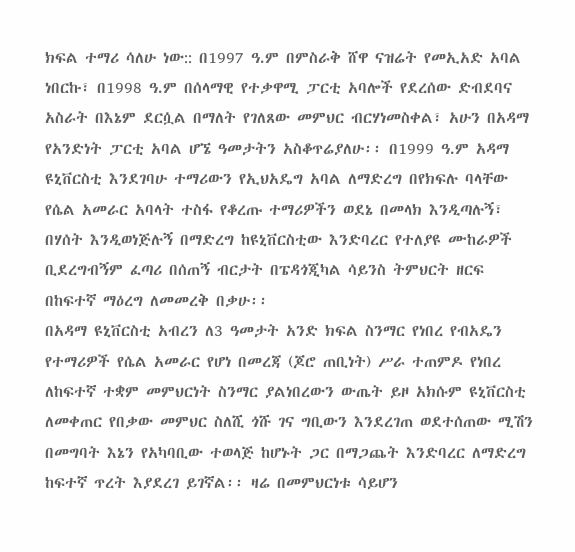ክፍል ተማሪ ሳለሁ ነው:: በ1997 ዓ.ም በምስራቅ ሸዋ ናዝሬት የመኢአድ አባል ነበርኩ፣ በ1998 ዓ.ም በሰላማዊ የተቃዋሚ ፓርቲ አባሎች የደረሰው ድብደባና አስራት በእኔም ደርሷል በማለት የገለጸው መምህር ብርሃነመስቀል፣ አሁን በአዳማ የአንድነት ፓርቲ አባል ሆኜ ዓመታትን አስቆጥሬያለሁ፡፡ በ1999 ዓ.ም አዳማ ዩኒቨርስቲ እንደገባሁ ተማሪውን የኢህአዴግ አባል ለማድረግ በየክፍሉ ባላቸው የሴል አመራር አባላት ተስፋ የቆረጡ ተማሪዎችን ወደኔ በመላክ እንዲጣሉኝ፣ በሃሰት እንዲወነጅሉኝ በማድረግ ከዩኒቨርስቲው እንድባረር የተለያዩ ሙከራዎች ቢደረግብኝም ፈጣሪ በሰጠኝ ብርታት በፔዳጎጂካል ሳይንስ ትምህርት ዘርፍ በከፍተኛ ማዕረግ ለመመረቅ በቃሁ፡፡
በአዳማ ዩኒቨርስቲ አብረን ለ3 ዓመታት አንድ ክፍል ስንማር የነበረ የብአዴን የተማሪዎች የሴል አመራር የሆነ በመረጃ (ጆሮ ጠቢነት) ሥራ ተጠምዶ የነበረ ለከፍተኛ ተቋም መምህርነት ስንማር ያልነበረውን ውጤት ይዞ አክሱም ዩኒቨርስቲ ለመቀጠር የበቃው መምህር ስለሺ ጎሹ ገና ግቢውን እንደረገጠ ወደተሰጠው ሚሽን በመግባት እኔን የአካባቢው ተወላጅ ከሆኑት ጋር በማጋጨት እንድባረር ለማድረግ ከፍተኛ ጥረት እያደረገ ይገኛል፡፡ ዛሬ በመምህርነቱ ሳይሆን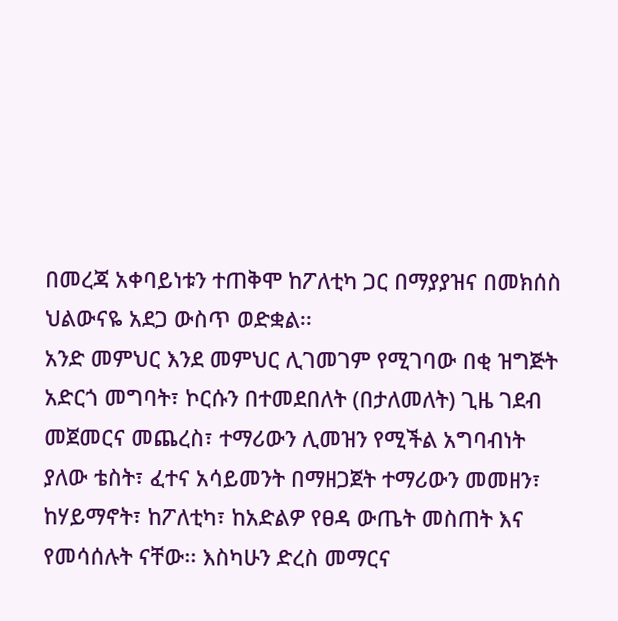በመረጃ አቀባይነቱን ተጠቅሞ ከፖለቲካ ጋር በማያያዝና በመክሰስ ህልውናዬ አደጋ ውስጥ ወድቋል፡፡
አንድ መምህር እንደ መምህር ሊገመገም የሚገባው በቂ ዝግጅት አድርጎ መግባት፣ ኮርሱን በተመደበለት (በታለመለት) ጊዜ ገደብ መጀመርና መጨረስ፣ ተማሪውን ሊመዝን የሚችል አግባብነት ያለው ቴስት፣ ፈተና አሳይመንት በማዘጋጀት ተማሪውን መመዘን፣ ከሃይማኖት፣ ከፖለቲካ፣ ከአድልዎ የፀዳ ውጤት መስጠት እና የመሳሰሉት ናቸው፡፡ እስካሁን ድረስ መማርና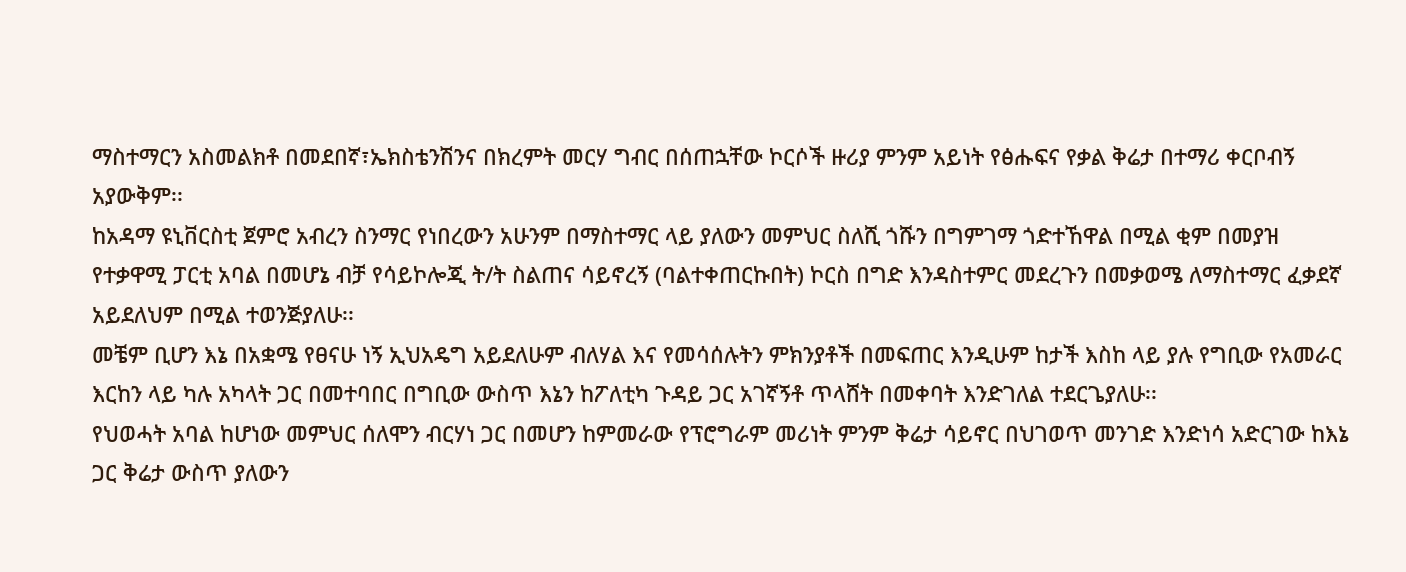ማስተማርን አስመልክቶ በመደበኛ፣ኤክስቴንሽንና በክረምት መርሃ ግብር በሰጠኋቸው ኮርሶች ዙሪያ ምንም አይነት የፅሑፍና የቃል ቅሬታ በተማሪ ቀርቦብኝ አያውቅም፡፡
ከአዳማ ዩኒቨርስቲ ጀምሮ አብረን ስንማር የነበረውን አሁንም በማስተማር ላይ ያለውን መምህር ስለሺ ጎሹን በግምገማ ጎድተኸዋል በሚል ቂም በመያዝ የተቃዋሚ ፓርቲ አባል በመሆኔ ብቻ የሳይኮሎጂ ት/ት ስልጠና ሳይኖረኝ (ባልተቀጠርኩበት) ኮርስ በግድ እንዳስተምር መደረጉን በመቃወሜ ለማስተማር ፈቃደኛ አይደለህም በሚል ተወንጅያለሁ፡፡
መቼም ቢሆን እኔ በአቋሜ የፀናሁ ነኝ ኢህአዴግ አይደለሁም ብለሃል እና የመሳሰሉትን ምክንያቶች በመፍጠር እንዲሁም ከታች እስከ ላይ ያሉ የግቢው የአመራር እርከን ላይ ካሉ አካላት ጋር በመተባበር በግቢው ውስጥ እኔን ከፖለቲካ ጉዳይ ጋር አገኛኝቶ ጥላሸት በመቀባት እንድገለል ተደርጌያለሁ፡፡
የህወሓት አባል ከሆነው መምህር ሰለሞን ብርሃነ ጋር በመሆን ከምመራው የፕሮግራም መሪነት ምንም ቅሬታ ሳይኖር በህገወጥ መንገድ እንድነሳ አድርገው ከእኔ ጋር ቅሬታ ውስጥ ያለውን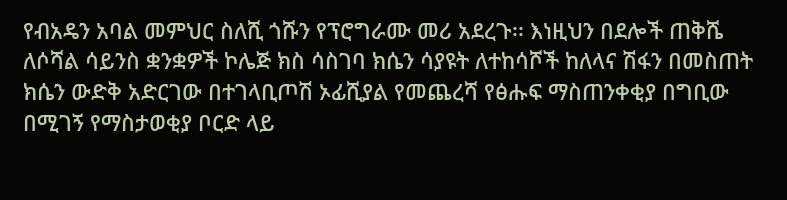የብአዴን አባል መምህር ስለሺ ጎሹን የፕሮግራሙ መሪ አደረጉ፡፡ እነዚህን በደሎች ጠቅሼ ለሶሻል ሳይንስ ቋንቋዎች ኮሌጅ ክስ ሳስገባ ክሴን ሳያዩት ለተከሳሾች ከለላና ሽፋን በመስጠት ክሴን ውድቅ አድርገው በተገላቢጦሽ ኦፊሺያል የመጨረሻ የፅሑፍ ማስጠንቀቂያ በግቢው በሚገኝ የማስታወቂያ ቦርድ ላይ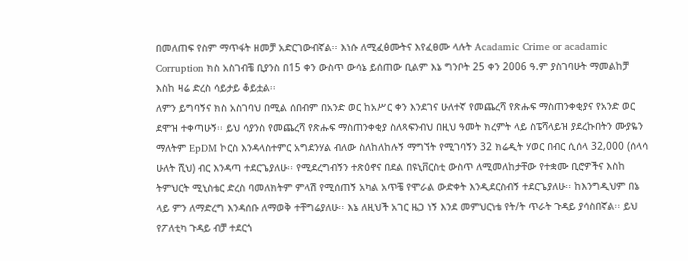በመለጠፍ የስም ማጥፋት ዘመቻ አድርገውብኛል፡፡ እነሱ ለሚፈፅሙትና እየፈፀሙ ላሉት Acadamic Crime or acadamic Corruption ክስ አስገብቼ ቢያንስ በ15 ቀን ውስጥ ውሳኔ ይሰጠው ቢልም እኔ ግንቦት 25 ቀን 2006 ዓ.ም ያስገባሁት ማመልከቻ እስከ ዛሬ ድረስ ሳይታይ ቆይቷል፡፡
ለምን ይግባኝና ክስ አስገባህ በሚል ሰበብም በአንድ ወር ከአሥር ቀን እንደገና ሁለተኛ የመጨረሻ የጽሑፍ ማስጠንቀቂያና የአንድ ወር ደሞዝ ተቀጣሁኝ፡፡ ይህ ሳያንስ የመጨረሻ የጽሑፍ ማስጠንቀቂያ ስለጻፍንብህ በዚህ ዓመት ክረምት ላይ ስፔሻላይዝ ያደረኩበትን ሙያዬን ማለትም EpDM ኮርስ እንዳላስተምር አግደንሃል ብለው ስለከለከሉኝ ማግኘት የሚገባኝን 32 ክሬዲት ሃወር በብር ሲሰላ 32,000 (ሰላሳ ሁለት ሺህ) ብር እንዳጣ ተደርጌያለሁ፡፡ የሚደረግብኝን ተጽዕኖና በደል በዩኒቨርስቲ ውስጥ ለሚመለከታቸው የተቋሙ ቢሮዎችና እስከ ትምህርት ሚኒስቴር ድረስ ባመለክትም ምላሽ የሚሰጠኝ አካል አጥቼ የሞራል ውድቀት እንዲደርስብኝ ተደርጌያለሁ፡፡ ከእንግዲህም በኔ ላይ ምን ለማድረግ እንዳሰቡ ለማወቅ ተቸግሬያለሁ፡፡ እኔ ለዚህች አገር ዜጋ ነኝ እንደ መምህርነቴ የት/ት ጥራት ጉዳይ ያሳስበኛል፡፡ ይህ የፖለቲካ ጉዳይ ብቻ ተደርጎ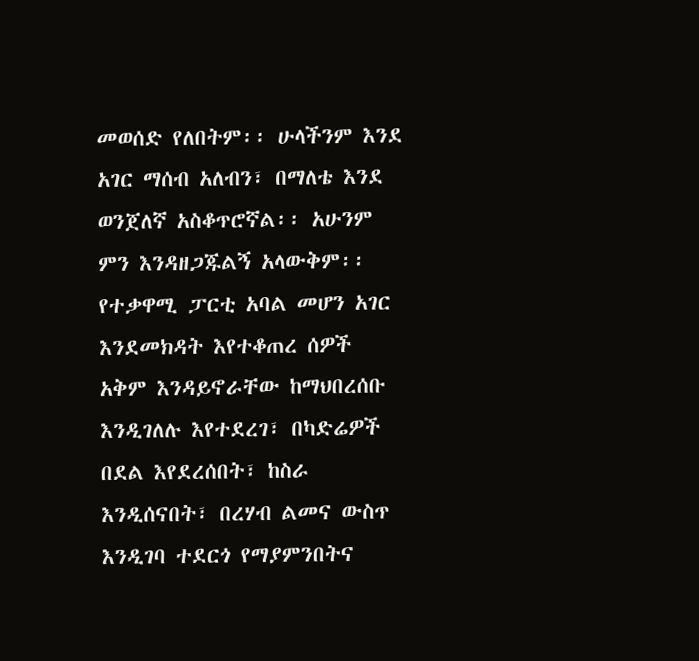መወሰድ የለበትም፡፡ ሁላችንም እንደ አገር ማሰብ አለብን፣ በማለቴ እንደ ወንጀለኛ አስቆጥሮኛል፡፡ አሁንም ምን እንዳዘጋጁልኝ አላውቅም፡፡ የተቃዋሚ ፓርቲ አባል መሆን አገር እንደመክዳት እየተቆጠረ ሰዎች አቅም እንዳይኖራቸው ከማህበረሰቡ እንዲገለሉ እየተደረገ፣ በካድሬዎች በደል እየደረሰበት፣ ከስራ እንዲሰናበት፣ በረሃብ ልመና ውስጥ እንዲገባ ተደርጎ የማያምንበትና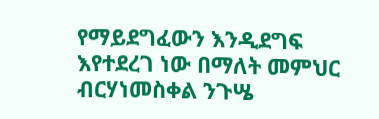የማይደግፈውን እንዲደግፍ እየተደረገ ነው በማለት መምህር ብርሃነመስቀል ንጉሤ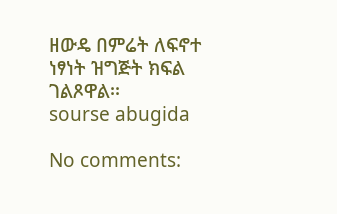ዘውዴ በምሬት ለፍኖተ ነፃነት ዝግጅት ክፍል ገልጾዋል፡፡
sourse abugida

No comments: